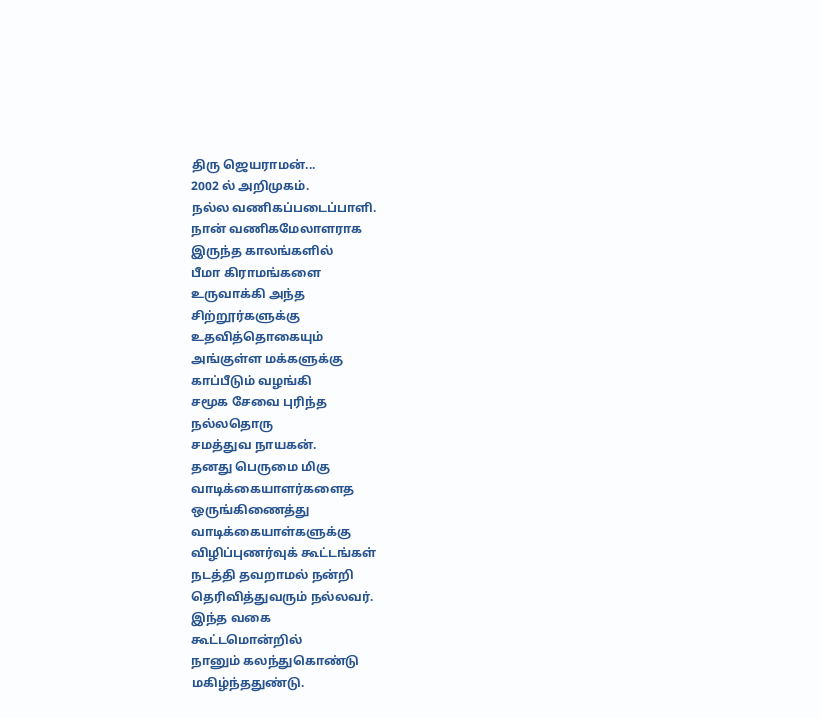திரு ஜெயராமன்...
2002 ல் அறிமுகம்.
நல்ல வணிகப்படைப்பாளி.
நான் வணிகமேலாளராக
இருந்த காலங்களில்
பீமா கிராமங்களை
உருவாக்கி அந்த
சிற்றூர்களுக்கு
உதவித்தொகையும்
அங்குள்ள மக்களுக்கு
காப்பீடும் வழங்கி
சமூக சேவை புரிந்த
நல்லதொரு
சமத்துவ நாயகன்.
தனது பெருமை மிகு
வாடிக்கையாளர்களைத
ஒருங்கிணைத்து
வாடிக்கையாள்களுக்கு
விழிப்புணர்வுக் கூட்டங்கள்
நடத்தி தவறாமல் நன்றி
தெரிவித்துவரும் நல்லவர்.
இந்த வகை
கூட்டமொன்றில்
நானும் கலந்துகொண்டு
மகிழ்ந்ததுண்டு.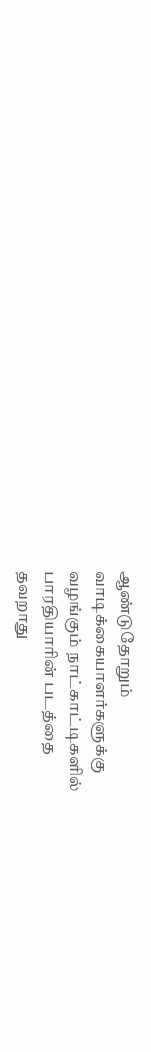ஆண்டுதோறும்
வாடிக்கையாளர்களுக்கு
வழங்கும் நாட்காட்டிகளில்
பாரதியாரின் படத்தை
தவறாது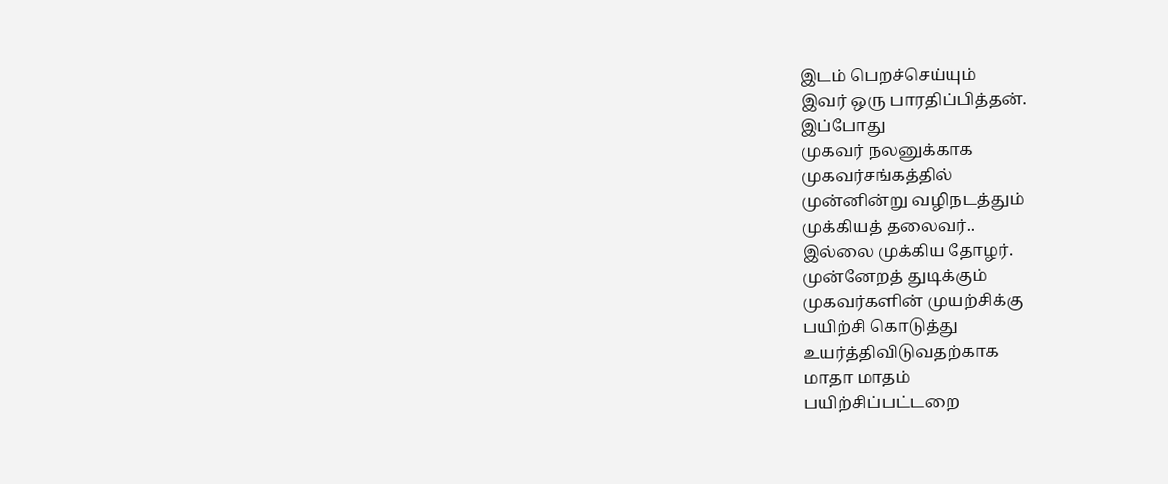இடம் பெறச்செய்யும்
இவர் ஒரு பாரதிப்பித்தன்.
இப்போது
முகவர் நலனுக்காக
முகவர்சங்கத்தில்
முன்னின்று வழிநடத்தும்
முக்கியத் தலைவர்..
இல்லை முக்கிய தோழர்.
முன்னேறத் துடிக்கும்
முகவர்களின் முயற்சிக்கு
பயிற்சி கொடுத்து
உயர்த்திவிடுவதற்காக
மாதா மாதம்
பயிற்சிப்பட்டறை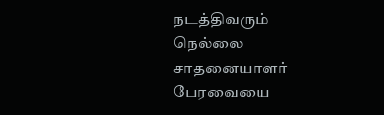நடத்திவரும்
நெல்லை சாதனையாளர்
பேரவையை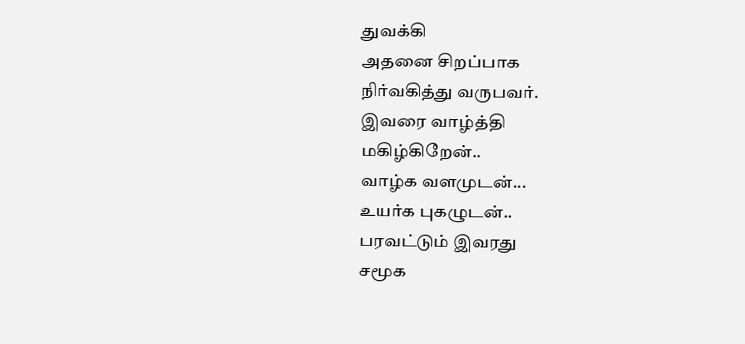துவக்கி
அதனை சிறப்பாக
நிர்வகித்து வருபவர்.
இவரை வாழ்த்தி
மகிழ்கிறேன்..
வாழ்க வளமுடன்...
உயர்க புகழுடன்..
பரவட்டும் இவரது
சமூக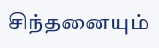சிந்தனையும்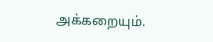அக்கறையும்.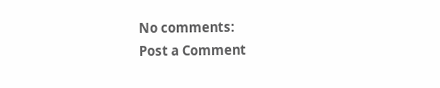No comments:
Post a Comment